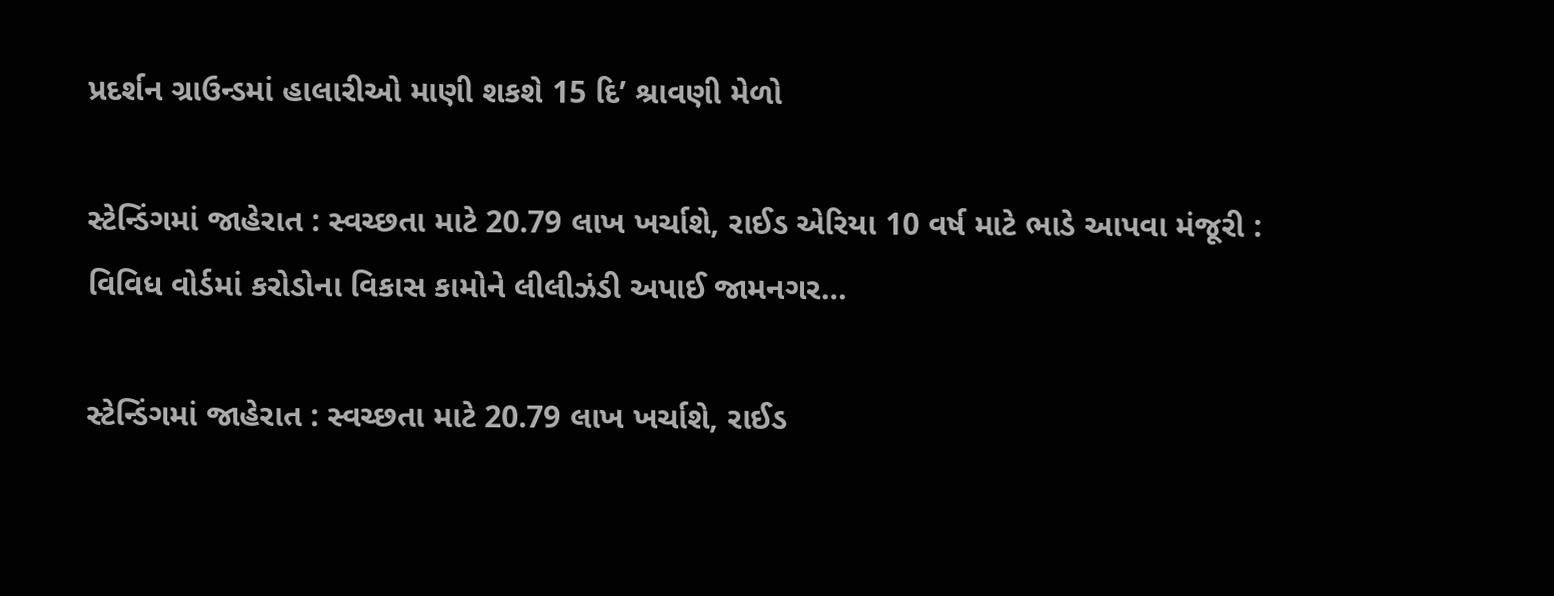પ્રદર્શન ગ્રાઉન્ડમાં હાલારીઓ માણી શકશે 15 દિ’ શ્રાવણી મેળો

સ્ટેન્ડિંગમાં જાહેરાત : સ્વચ્છતા માટે 20.79 લાખ ખર્ચાશે, રાઈડ એરિયા 10 વર્ષ માટે ભાડે આપવા મંજૂરી : વિવિધ વોર્ડમાં કરોડોના વિકાસ કામોને લીલીઝંડી અપાઈ જામનગર…

સ્ટેન્ડિંગમાં જાહેરાત : સ્વચ્છતા માટે 20.79 લાખ ખર્ચાશે, રાઈડ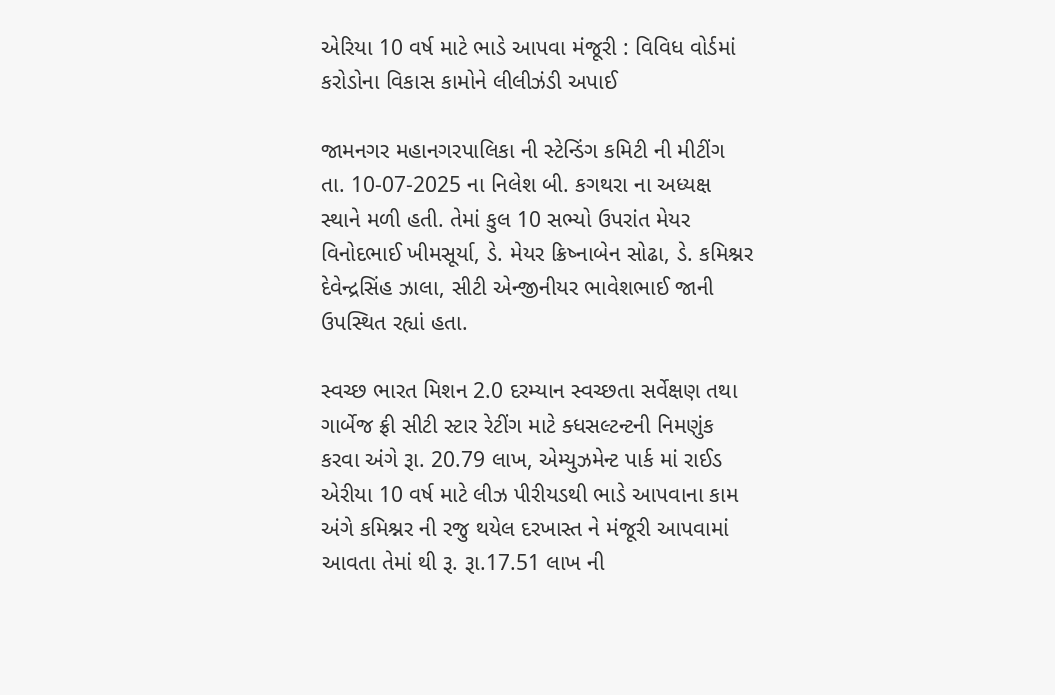એરિયા 10 વર્ષ માટે ભાડે આપવા મંજૂરી : વિવિધ વોર્ડમાં કરોડોના વિકાસ કામોને લીલીઝંડી અપાઈ

જામનગર મહાનગરપાલિકા ની સ્ટેન્ડિંગ કમિટી ની મીટીંગ તા. 10-07-2025 ના નિલેશ બી. કગથરા ના અધ્યક્ષ સ્થાને મળી હતી. તેમાં કુલ 10 સભ્યો ઉપરાંત મેયર વિનોદભાઈ ખીમસૂર્યા, ડે. મેયર ક્રિષ્નાબેન સોઢા, ડે. કમિશ્નર દેવેન્દ્રસિંહ ઝાલા, સીટી એન્જીનીયર ભાવેશભાઈ જાની ઉપસ્થિત રહ્યાં હતા.

સ્વચ્છ ભારત મિશન 2.0 દરમ્યાન સ્વચ્છતા સર્વેક્ષણ તથા ગાર્બેજ ફ્રી સીટી સ્ટાર રેટીંગ માટે ક્ધસલ્ટન્ટની નિમણુંક કરવા અંગે રૂા. 20.79 લાખ, એમ્યુઝમેન્ટ પાર્ક માં રાઈડ એરીયા 10 વર્ષ માટે લીઝ પીરીયડથી ભાડે આપવાના કામ અંગે કમિશ્નર ની રજુ થયેલ દરખાસ્ત ને મંજૂરી આપવામાં આવતા તેમાં થી રૂ. રૂા.17.51 લાખ ની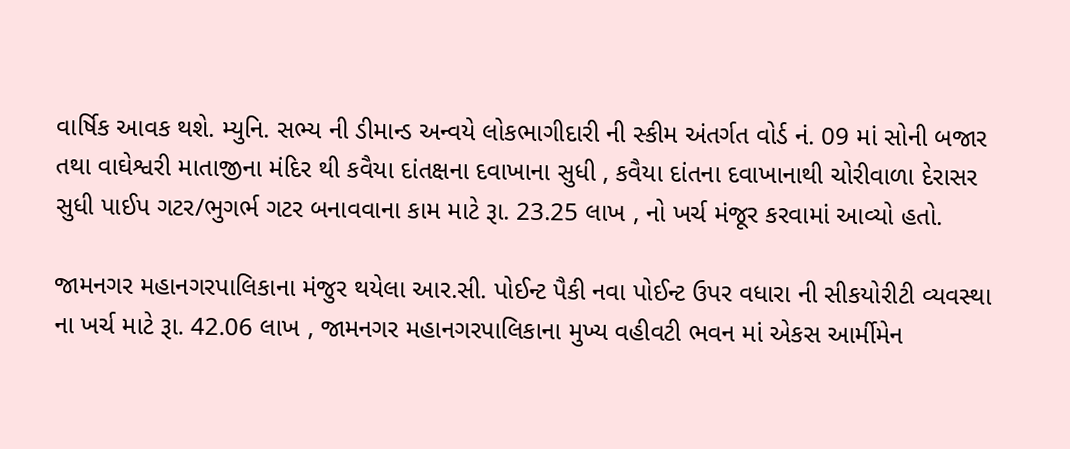વાર્ષિક આવક થશે. મ્યુનિ. સભ્ય ની ડીમાન્ડ અન્વયે લોકભાગીદારી ની સ્કીમ અંતર્ગત વોર્ડ નં. 09 માં સોની બજાર તથા વાઘેશ્વરી માતાજીના મંદિર થી કવૈયા દાંતક્ષના દવાખાના સુધી , કવૈયા દાંતના દવાખાનાથી ચોરીવાળા દેરાસર સુધી પાઈપ ગટર/ભુગર્ભ ગટર બનાવવાના કામ માટે રૂા. 23.25 લાખ , નો ખર્ચ મંજૂર કરવામાં આવ્યો હતો.

જામનગર મહાનગરપાલિકાના મંજુર થયેલા આર.સી. પોઈન્ટ પૈકી નવા પોઈન્ટ ઉપર વધારા ની સીકયોરીટી વ્યવસ્થા ના ખર્ચ માટે રૂા. 42.06 લાખ , જામનગર મહાનગરપાલિકાના મુખ્ય વહીવટી ભવન માં એકસ આર્મીમેન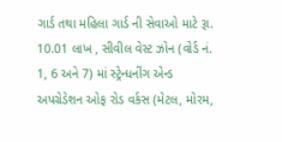ગાર્ડ તથા મહિલા ગાર્ડ ની સેવાઓ માટે રૂા. 10.01 લાખ , સીવીલ વેસ્ટ ઝોન (વોર્ડ નં. 1, 6 અને 7) માં સ્ટ્રેન્ધનીંગ એન્ડ અપગ્રેડેશન ઓફ રોડ વર્કસ (મેટલ, મોરમ,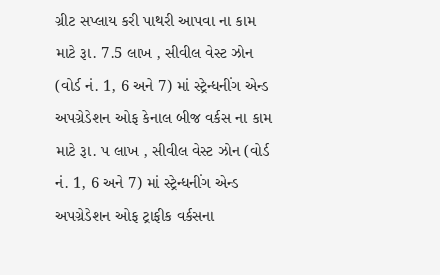ગ્રીટ સપ્લાય કરી પાથરી આપવા ના કામ માટે રૂા. 7.5 લાખ , સીવીલ વેસ્ટ ઝોન (વોર્ડ નં. 1, 6 અને 7) માં સ્ટ્રેન્ધનીંગ એન્ડ અપગ્રેડેશન ઓફ કેનાલ બીજ વર્કસ ના કામ માટે રૂા. પ લાખ , સીવીલ વેસ્ટ ઝોન (વોર્ડ નં. 1, 6 અને 7) માં સ્ટ્રેન્ધનીંગ એન્ડ અપગ્રેડેશન ઓફ ટ્રાફીક વર્કસના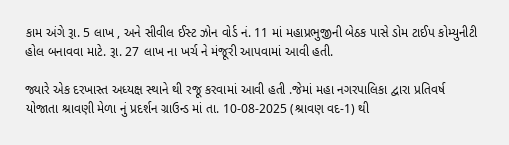કામ અંગે રૂા. 5 લાખ , અને સીવીલ ઈસ્ટ ઝોન વોર્ડ નં. 11 માં મહાપ્રભુજીની બેઠક પાસે ડોમ ટાઈપ કોમ્યુનીટી હોલ બનાવવા માટે. રૂા. 27 લાખ ના ખર્ચ ને મંજૂરી આપવામાં આવી હતી.

જ્યારે એક દરખાસ્ત અધ્યક્ષ સ્થાને થી રજૂ કરવામાં આવી હતી .જેમાં મહા નગરપાલિકા દ્વારા પ્રતિવર્ષ યોજાતા શ્રાવણી મેળા નું પ્રદર્શન ગ્રાઉન્ડ માં તા. 10-08-2025 (શ્રાવણ વદ-1) થી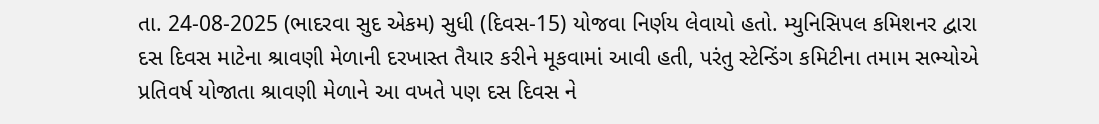તા. 24-08-2025 (ભાદરવા સુદ એકમ) સુધી (દિવસ-15) યોજવા નિર્ણય લેવાયો હતો. મ્યુનિસિપલ કમિશનર દ્વારા દસ દિવસ માટેના શ્રાવણી મેળાની દરખાસ્ત તૈયાર કરીને મૂકવામાં આવી હતી, પરંતુ સ્ટેન્ડિંગ કમિટીના તમામ સભ્યોએ પ્રતિવર્ષ યોજાતા શ્રાવણી મેળાને આ વખતે પણ દસ દિવસ ને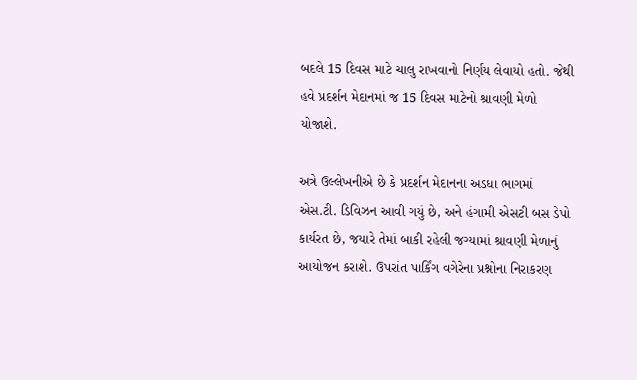બદલે 15 દિવસ માટે ચાલુ રાખવાનો નિર્ણય લેવાયો હતો. જેથી હવે પ્રદર્શન મેદાનમાં જ 15 દિવસ માટેનો શ્રાવણી મેળો યોજાશે.

અત્રે ઉલ્લેખનીએ છે કે પ્રદર્શન મેદાનના અડધા ભાગમાં એસ.ટી. ડિવિઝન આવી ગયું છે, અને હંગામી એસટી બસ ડેપો કાર્યરત છે, જયારે તેમાં બાકી રહેલી જગ્યામાં શ્રાવણી મેળાનું આયોજન કરાશે. ઉપરાંત પાર્કિંગ વગેરેના પ્રશ્નોના નિરાકરણ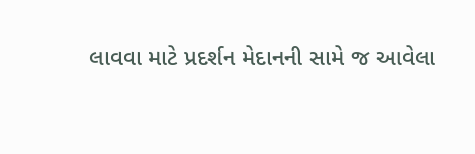લાવવા માટે પ્રદર્શન મેદાનની સામે જ આવેલા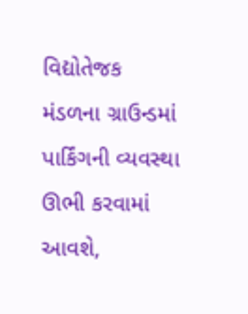વિદ્યોતેજક મંડળના ગ્રાઉન્ડમાં પાર્કિંગની વ્યવસ્થા ઊભી કરવામાં આવશે,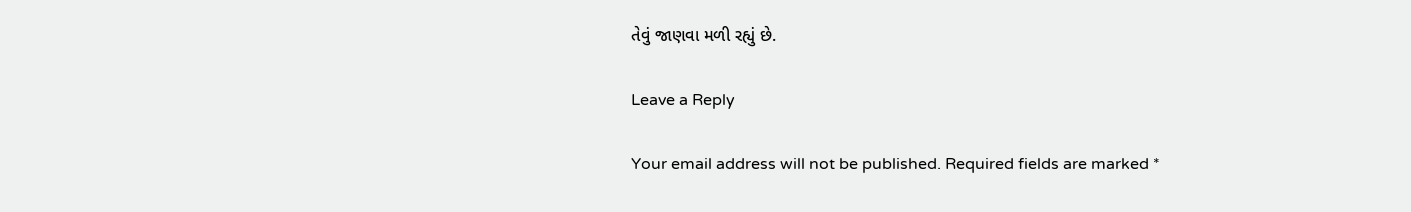તેવું જાણવા મળી રહ્યું છે.

Leave a Reply

Your email address will not be published. Required fields are marked *